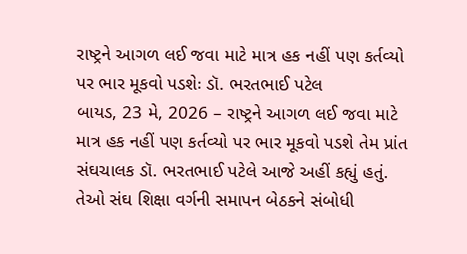રાષ્ટ્રને આગળ લઈ જવા માટે માત્ર હક નહીં પણ કર્તવ્યો પર ભાર મૂકવો પડશેઃ ડૉ. ભરતભાઈ પટેલ
બાયડ, 23 મે, 2026 – રાષ્ટ્રને આગળ લઈ જવા માટે માત્ર હક નહીં પણ કર્તવ્યો પર ભાર મૂકવો પડશે તેમ પ્રાંત સંઘચાલક ડૉ. ભરતભાઈ પટેલે આજે અહીં કહ્યું હતું. તેઓ સંઘ શિક્ષા વર્ગની સમાપન બેઠકને સંબોધી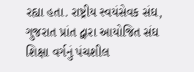રહ્યા હતા. રાષ્ટ્રીય સ્વયંસેવક સંઘ, ગુજરાત પ્રાંત દ્વારા આયોજિત સંઘ શિક્ષા વર્ગનું પંચશીલ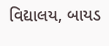વિદ્યાલય, બાયડ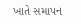ખાતે સમાપન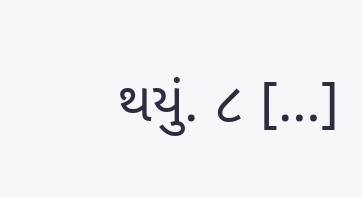થયું. ૮ […]